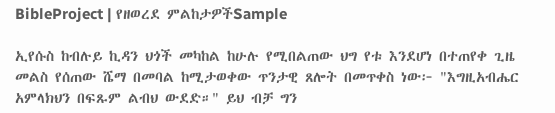BibleProject | የዘወረደ ምልከታዎችSample

ኢየሱስ ከብሉይ ኪዳን ህጎች መካከል ከሁሉ የሚበልጠው ህግ የቱ እንደሆነ በተጠየቀ ጊዜ መልስ የሰጠው ሼማ በመባል ከሚታወቀው ጥንታዊ ጸሎት በመጥቀስ ነው፦ "እግዚአብሔር አምላክህን በፍጹም ልብህ ውደድ።" ይህ ብቻ ግን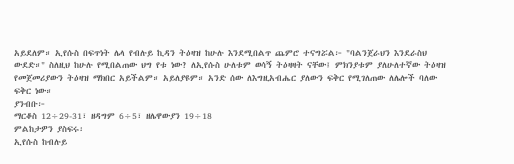አይደለም። ኢየሱስ በፍጥነት ሌላ የብሉይ ኪዳን ትዕዛዝ ከሁሉ እንደሚበልጥ ጨምሮ ተናግሯል፦ "ባልንጀራህን እንደራስህ ውደድ።" ስለዚህ ከሁሉ የሚበልጠው ህግ የቱ ነው? ለኢየሱስ ሁለቱም ወሳኝ ትዕዛዛት ናቸው፤ ምክንያቱም ያለሁለተኛው ትዕዛዝ የመጀመሪያውን ትዕዛዝ ማክበር አይችልም። አይለያዩም። አንድ ሰው ለእግዚአብሔር ያለውን ፍቅር የሚገለጠው ለሌሎች ባለው ፍቅር ነው።
ያንብቡ፦
ማርቆስ 12÷29-31፣ ዘዳግም 6÷5፣ ዘሌዋውያን 19÷18
ምልከታዎን ያስፍሩ፡
ኢየሱስ ከብሉይ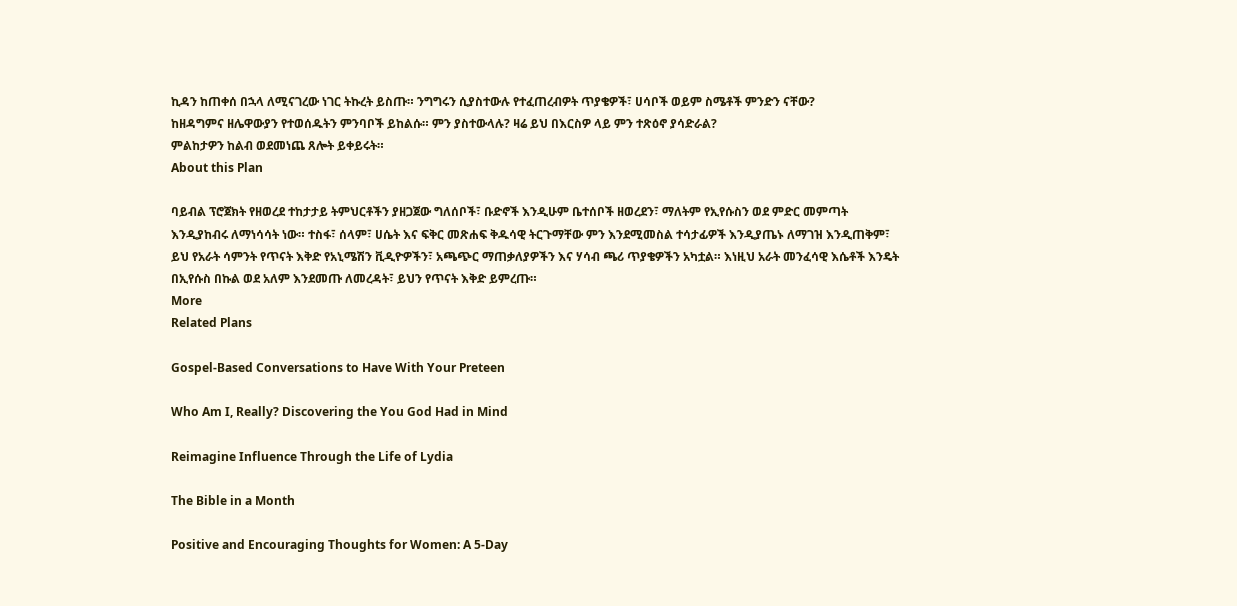ኪዳን ከጠቀሰ በኋላ ለሚናገረው ነገር ትኩረት ይስጡ። ንግግሩን ሲያስተውሉ የተፈጠረብዎት ጥያቄዎች፣ ሀሳቦች ወይም ስሜቶች ምንድን ናቸው?
ከዘዳግምና ዘሌዋውያን የተወሰዱትን ምንባቦች ይከልሱ። ምን ያስተውላሉ? ዛሬ ይህ በእርስዎ ላይ ምን ተጽዕኖ ያሳድራል?
ምልከታዎን ከልብ ወደመነጨ ጸሎት ይቀይሩት።
About this Plan

ባይብል ፕሮጀክት የዘወረደ ተከታታይ ትምህርቶችን ያዘጋጀው ግለሰቦች፣ ቡድኖች እንዲሁም ቤተሰቦች ዘወረደን፣ ማለትም የኢየሱስን ወደ ምድር መምጣት እንዲያከብሩ ለማነሳሳት ነው። ተስፋ፣ ሰላም፣ ሀሴት እና ፍቅር መጽሐፍ ቅዱሳዊ ትርጉማቸው ምን እንደሚመስል ተሳታፊዎች እንዲያጤኑ ለማገዝ እንዲጠቅም፣ ይህ የአራት ሳምንት የጥናት እቅድ የአኒሜሽን ቪዲዮዎችን፣ አጫጭር ማጠቃለያዎችን እና ሃሳብ ጫሪ ጥያቄዎችን አካቷል። እነዚህ አራት መንፈሳዊ እሴቶች እንዴት በኢየሱስ በኩል ወደ አለም እንደመጡ ለመረዳት፣ ይህን የጥናት እቅድ ይምረጡ።
More
Related Plans

Gospel-Based Conversations to Have With Your Preteen

Who Am I, Really? Discovering the You God Had in Mind

Reimagine Influence Through the Life of Lydia

The Bible in a Month

Positive and Encouraging Thoughts for Women: A 5-Day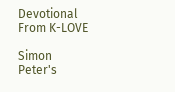Devotional From K-LOVE

Simon Peter's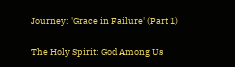Journey: 'Grace in Failure' (Part 1)

The Holy Spirit: God Among Us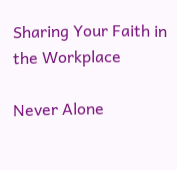Sharing Your Faith in the Workplace

Never Alone